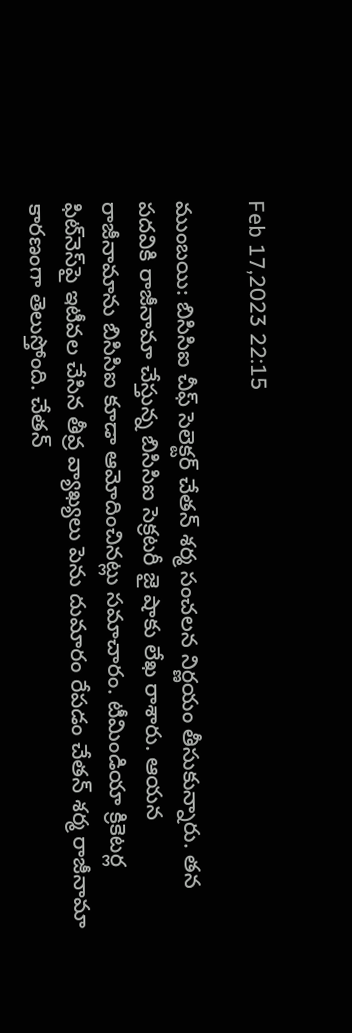Feb 17,2023 22:15

ముంబయి: బిసిసిఐ చీఫ్‌ సెలెక్టర్‌ చేతన్‌ శర్మ సంచలన నిర్ణయం తీసుకున్నారు. తన పదవికి రాజీనామా చేస్తున్న బిసిసిఐ సెక్రటరీ జై షాకు లేఖ రాశారు. ఆయన రాజీనామాను బిసిసిఐ కూడా ఆమోదించినట్లు సమాచారం. టీమిండియా క్రికెటర్ల ఫిట్‌నెస్‌పై ఇటీవల చేసిన తీవ్ర వ్యాఖ్యలు పెను దుమారం రేపడం చేతన్‌ శర్మ రాజీనామా కారణంగా తెలుస్తోంది. చేతన్‌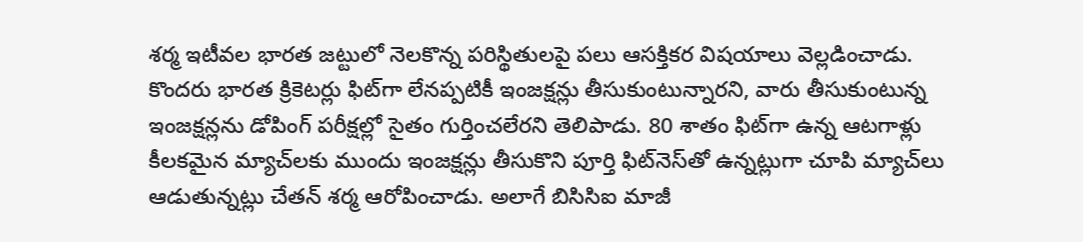శర్మ ఇటీవల భారత జట్టులో నెలకొన్న పరిస్థితులపై పలు ఆసక్తికర విషయాలు వెల్లడించాడు. కొందరు భారత క్రికెటర్లు ఫిట్‌గా లేనప్పటికీ ఇంజక్షన్లు తీసుకుంటున్నారని, వారు తీసుకుంటున్న ఇంజక్షన్లను డోపింగ్‌ పరీక్షల్లో సైతం గుర్తించలేరని తెలిపాడు. 80 శాతం ఫిట్‌గా ఉన్న ఆటగాళ్లు కీలకమైన మ్యాచ్‌లకు ముందు ఇంజక్షన్లు తీసుకొని పూర్తి ఫిట్‌నెస్‌తో ఉన్నట్లుగా చూపి మ్యాచ్‌లు ఆడుతున్నట్లు చేతన్‌ శర్మ ఆరోపించాడు. అలాగే బిసిసిఐ మాజీ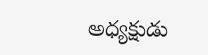అధ్యక్షుడు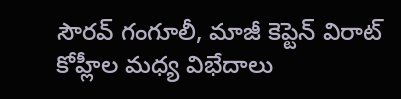సౌరవ్‌ గంగూలీ, మాజీ కెప్టెన్‌ విరాట్‌ కోహ్లీల మధ్య విభేదాలు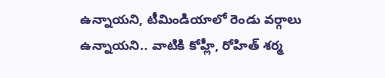ఉన్నాయని, టీమిండియాలో రెండు వర్గాలు ఉన్నాయని.. వాటికి కోహ్లీ, రోహిత్‌ శర్మ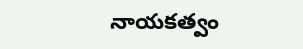నాయకత్వం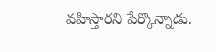వహిస్తారని పేర్కొన్నాడు.